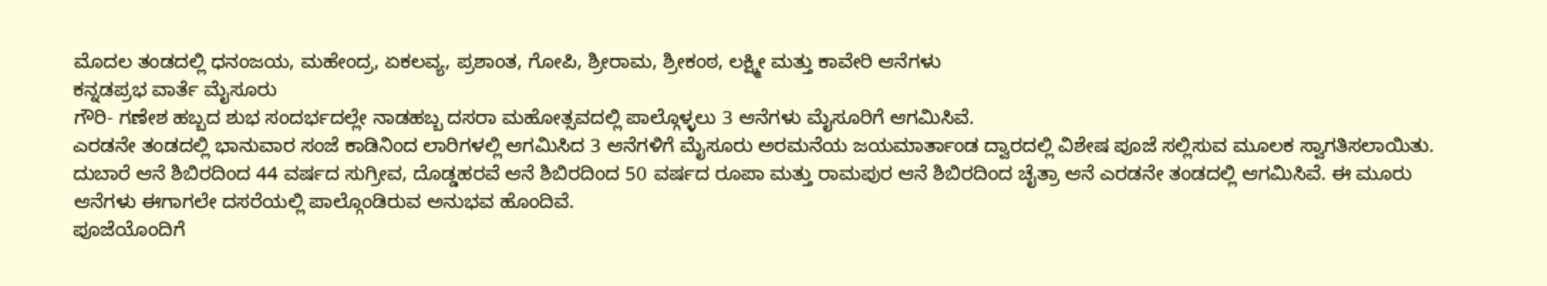ಮೊದಲ ತಂಡದಲ್ಲಿ ಧನಂಜಯ, ಮಹೇಂದ್ರ, ಏಕಲವ್ಯ, ಪ್ರಶಾಂತ, ಗೋಪಿ, ಶ್ರೀರಾಮ, ಶ್ರೀಕಂಠ, ಲಕ್ಷ್ಮೀ ಮತ್ತು ಕಾವೇರಿ ಆನೆಗಳು
ಕನ್ನಡಪ್ರಭ ವಾರ್ತೆ ಮೈಸೂರು
ಗೌರಿ- ಗಣೇಶ ಹಬ್ಬದ ಶುಭ ಸಂದರ್ಭದಲ್ಲೇ ನಾಡಹಬ್ಬ ದಸರಾ ಮಹೋತ್ಸವದಲ್ಲಿ ಪಾಲ್ಗೊಳ್ಳಲು 3 ಆನೆಗಳು ಮೈಸೂರಿಗೆ ಆಗಮಿಸಿವೆ.
ಎರಡನೇ ತಂಡದಲ್ಲಿ ಭಾನುವಾರ ಸಂಜೆ ಕಾಡಿನಿಂದ ಲಾರಿಗಳಲ್ಲಿ ಆಗಮಿಸಿದ 3 ಆನೆಗಳಿಗೆ ಮೈಸೂರು ಅರಮನೆಯ ಜಯಮಾರ್ತಾಂಡ ದ್ವಾರದಲ್ಲಿ ವಿಶೇಷ ಪೂಜೆ ಸಲ್ಲಿಸುವ ಮೂಲಕ ಸ್ವಾಗತಿಸಲಾಯಿತು.
ದುಬಾರೆ ಆನೆ ಶಿಬಿರದಿಂದ 44 ವರ್ಷದ ಸುಗ್ರೀವ, ದೊಡ್ಡಹರವೆ ಆನೆ ಶಿಬಿರದಿಂದ 50 ವರ್ಷದ ರೂಪಾ ಮತ್ತು ರಾಮಪುರ ಆನೆ ಶಿಬಿರದಿಂದ ಚೈತ್ರಾ ಆನೆ ಎರಡನೇ ತಂಡದಲ್ಲಿ ಆಗಮಿಸಿವೆ. ಈ ಮೂರು ಆನೆಗಳು ಈಗಾಗಲೇ ದಸರೆಯಲ್ಲಿ ಪಾಲ್ಗೊಂಡಿರುವ ಅನುಭವ ಹೊಂದಿವೆ.
ಪೂಜೆಯೊಂದಿಗೆ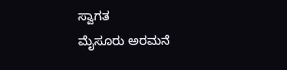ಸ್ವಾಗತ
ಮೈಸೂರು ಅರಮನೆ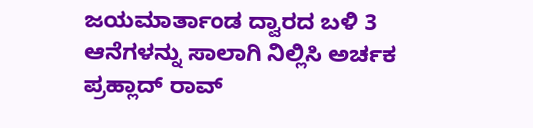ಜಯಮಾರ್ತಾಂಡ ದ್ವಾರದ ಬಳಿ 3 ಆನೆಗಳನ್ನು ಸಾಲಾಗಿ ನಿಲ್ಲಿಸಿ ಅರ್ಚಕ ಪ್ರಹ್ಲಾದ್ ರಾವ್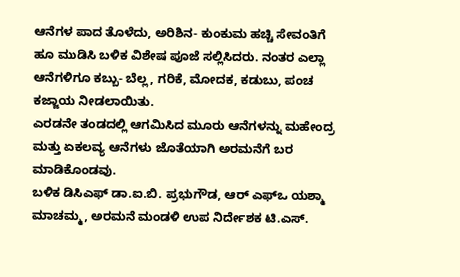ಆನೆಗಳ ಪಾದ ತೊಳೆದು, ಅರಿಶಿನ- ಕುಂಕುಮ ಹಚ್ಚಿ ಸೇವಂತಿಗೆ ಹೂ ಮುಡಿಸಿ ಬಳಿಕ ವಿಶೇಷ ಪೂಜೆ ಸಲ್ಲಿಸಿದರು. ನಂತರ ಎಲ್ಲಾ ಆನೆಗಳಿಗೂ ಕಬ್ಬು- ಬೆಲ್ಲ, ಗರಿಕೆ, ಮೋದಕ, ಕಡುಬು, ಪಂಚ ಕಜ್ಜಾಯ ನೀಡಲಾಯಿತು.
ಎರಡನೇ ತಂಡದಲ್ಲಿ ಆಗಮಿಸಿದ ಮೂರು ಆನೆಗಳನ್ನು ಮಹೇಂದ್ರ ಮತ್ತು ಏಕಲವ್ಯ ಆನೆಗಳು ಜೊತೆಯಾಗಿ ಅರಮನೆಗೆ ಬರ ಮಾಡಿಕೊಂಡವು.
ಬಳಿಕ ಡಿಸಿಎಫ್ ಡಾ.ಐ.ಬಿ. ಪ್ರಭುಗೌಡ, ಆರ್ ಎಫ್ಒ ಯಶ್ಮಾ ಮಾಚಮ್ಮ, ಅರಮನೆ ಮಂಡಳಿ ಉಪ ನಿರ್ದೇಶಕ ಟಿ.ಎಸ್.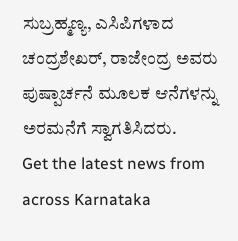ಸುಬ್ರಹ್ಮಣ್ಯ, ಎಸಿಪಿಗಳಾದ ಚಂದ್ರಶೇಖರ್, ರಾಜೇಂದ್ರ ಅವರು ಪುಷ್ಪಾರ್ಚನೆ ಮೂಲಕ ಆನೆಗಳನ್ನು ಅರಮನೆಗೆ ಸ್ವಾಗತಿಸಿದರು.
Get the latest news from across Karnataka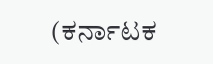(ಕರ್ನಾಟಕ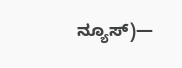ನ್ಯೂಸ್)—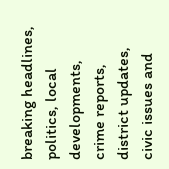breaking headlines, politics, local developments, crime reports, district updates, civic issues and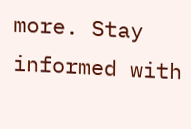more. Stay informed with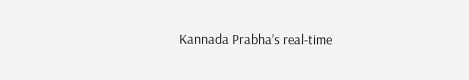Kannada Prabha’s real‑time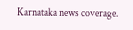Karnataka news coverage.